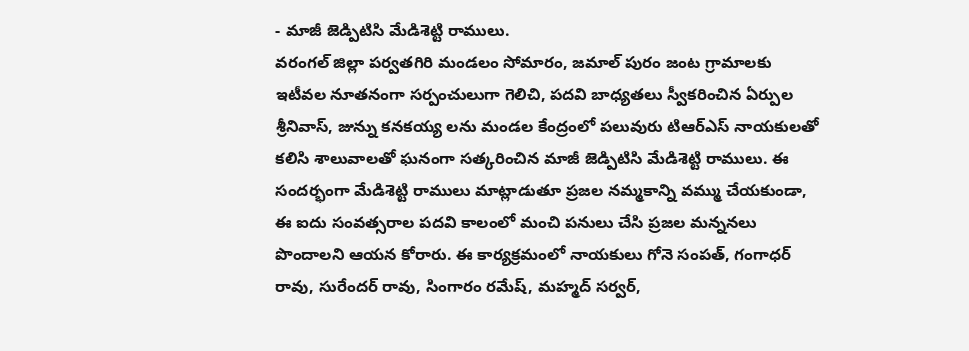- మాజీ జెడ్పిటిసి మేడిశెట్టి రాములు.
వరంగల్ జిల్లా పర్వతగిరి మండలం సోమారం, జమాల్ పురం జంట గ్రామాలకు ఇటీవల నూతనంగా సర్పంచులుగా గెలిచి, పదవి బాధ్యతలు స్వీకరించిన ఏర్పుల శ్రీనివాస్, జున్ను కనకయ్య లను మండల కేంద్రంలో పలువురు టిఆర్ఎస్ నాయకులతో కలిసి శాలువాలతో ఘనంగా సత్కరించిన మాజీ జెడ్పిటిసి మేడిశెట్టి రాములు. ఈ సందర్భంగా మేడిశెట్టి రాములు మాట్లాడుతూ ప్రజల నమ్మకాన్ని వమ్ము చేయకుండా, ఈ ఐదు సంవత్సరాల పదవి కాలంలో మంచి పనులు చేసి ప్రజల మన్ననలు పొందాలని ఆయన కోరారు. ఈ కార్యక్రమంలో నాయకులు గోనె సంపత్, గంగాధర్ రావు, సురేందర్ రావు, సింగారం రమేష్, మహ్మద్ సర్వర్,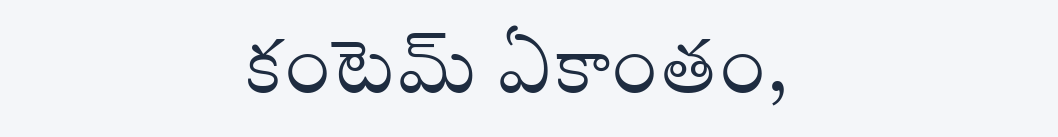కంటెమ్ ఏకాంతం,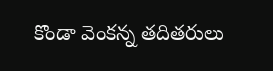కొండా వెంకన్న తదితరులు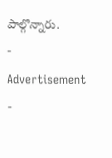పాల్గొన్నారు.
- Advertisement -